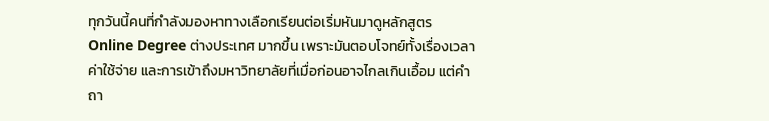ทุกวันนี้คนที่กำลังมองหาทางเลือกเรียนต่อเริ่มหันมาดูหลักสูตร Online Degree ต่างประเทศ มากขึ้น เพราะมันตอบโจทย์ทั้งเรื่องเวลา ค่าใช้จ่าย และการเข้าถึงมหาวิทยาลัยที่เมื่อก่อนอาจไกลเกินเอื้อม แต่คำถา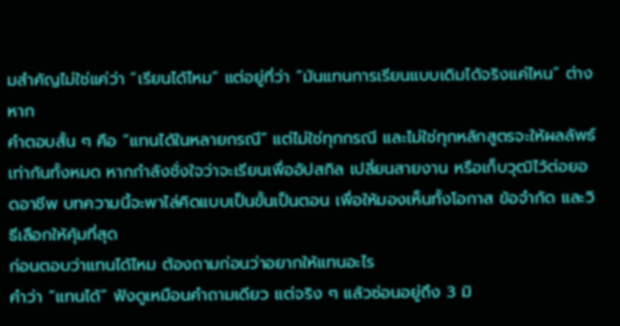มสำคัญไม่ใช่แค่ว่า “เรียนได้ไหม” แต่อยู่ที่ว่า “มันแทนการเรียนแบบเดิมได้จริงแค่ไหน” ต่างหาก
คำตอบสั้น ๆ คือ “แทนได้ในหลายกรณี” แต่ไม่ใช่ทุกกรณี และไม่ใช่ทุกหลักสูตรจะให้ผลลัพธ์เท่ากันทั้งหมด หากกำลังชั่งใจว่าจะเรียนเพื่ออัปสกิล เปลี่ยนสายงาน หรือเก็บวุฒิไว้ต่อยอดอาชีพ บทความนี้จะพาไล่คิดแบบเป็นขั้นเป็นตอน เพื่อให้มองเห็นทั้งโอกาส ข้อจำกัด และวิธีเลือกให้คุ้มที่สุด
ก่อนตอบว่าแทนได้ไหม ต้องถามก่อนว่าอยากให้แทนอะไร
คำว่า “แทนได้” ฟังดูเหมือนคำถามเดียว แต่จริง ๆ แล้วซ่อนอยู่ถึง 3 มิ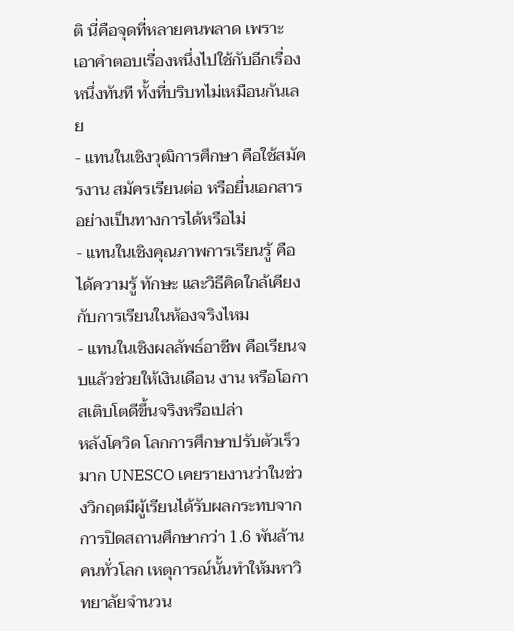ติ นี่คือจุดที่หลายคนพลาด เพราะเอาคำตอบเรื่องหนึ่งไปใช้กับอีกเรื่องหนึ่งทันที ทั้งที่บริบทไม่เหมือนกันเลย
- แทนในเชิงวุฒิการศึกษา คือใช้สมัครงาน สมัครเรียนต่อ หรือยื่นเอกสารอย่างเป็นทางการได้หรือไม่
- แทนในเชิงคุณภาพการเรียนรู้ คือได้ความรู้ ทักษะ และวิธีคิดใกล้เคียงกับการเรียนในห้องจริงไหม
- แทนในเชิงผลลัพธ์อาชีพ คือเรียนจบแล้วช่วยให้เงินเดือน งาน หรือโอกาสเติบโตดีขึ้นจริงหรือเปล่า
หลังโควิด โลกการศึกษาปรับตัวเร็วมาก UNESCO เคยรายงานว่าในช่วงวิกฤตมีผู้เรียนได้รับผลกระทบจากการปิดสถานศึกษากว่า 1.6 พันล้านคนทั่วโลก เหตุการณ์นั้นทำให้มหาวิทยาลัยจำนวน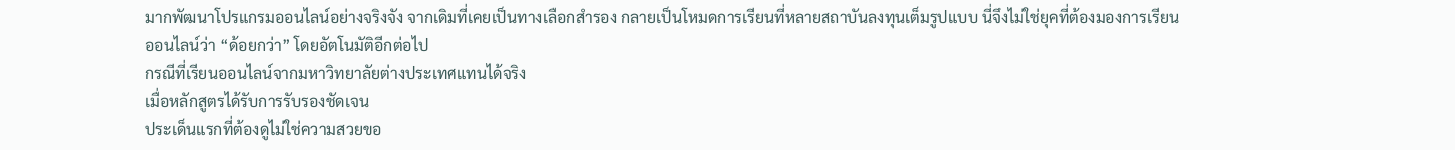มากพัฒนาโปรแกรมออนไลน์อย่างจริงจัง จากเดิมที่เคยเป็นทางเลือกสำรอง กลายเป็นโหมดการเรียนที่หลายสถาบันลงทุนเต็มรูปแบบ นี่จึงไม่ใช่ยุคที่ต้องมองการเรียนออนไลน์ว่า “ด้อยกว่า” โดยอัตโนมัติอีกต่อไป
กรณีที่เรียนออนไลน์จากมหาวิทยาลัยต่างประเทศแทนได้จริง
เมื่อหลักสูตรได้รับการรับรองชัดเจน
ประเด็นแรกที่ต้องดูไม่ใช่ความสวยขอ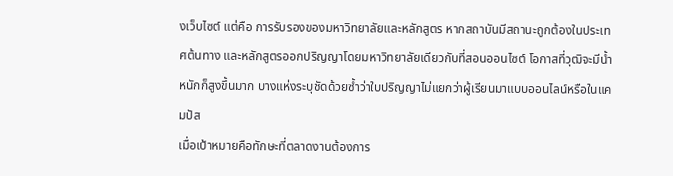งเว็บไซต์ แต่คือ การรับรองของมหาวิทยาลัยและหลักสูตร หากสถาบันมีสถานะถูกต้องในประเทศต้นทาง และหลักสูตรออกปริญญาโดยมหาวิทยาลัยเดียวกับที่สอนออนไซต์ โอกาสที่วุฒิจะมีน้ำหนักก็สูงขึ้นมาก บางแห่งระบุชัดด้วยซ้ำว่าใบปริญญาไม่แยกว่าผู้เรียนมาแบบออนไลน์หรือในแคมปัส
เมื่อเป้าหมายคือทักษะที่ตลาดงานต้องการ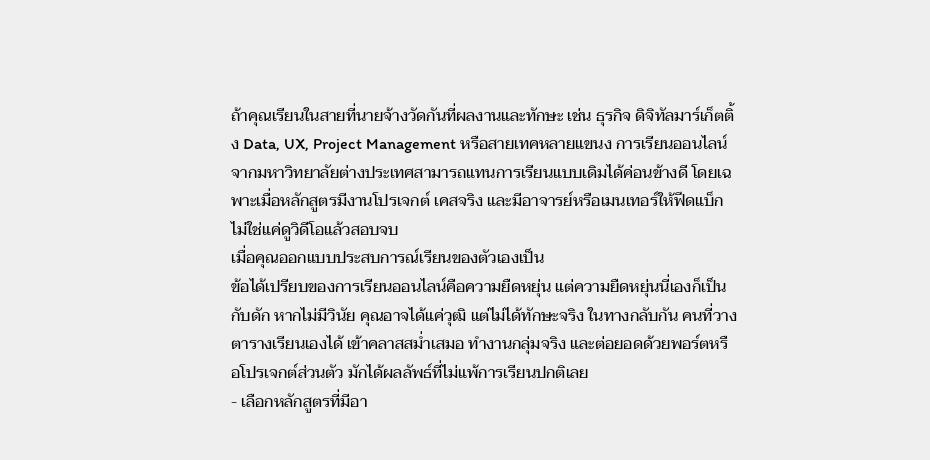ถ้าคุณเรียนในสายที่นายจ้างวัดกันที่ผลงานและทักษะ เช่น ธุรกิจ ดิจิทัลมาร์เก็ตติ้ง Data, UX, Project Management หรือสายเทคหลายแขนง การเรียนออนไลน์จากมหาวิทยาลัยต่างประเทศสามารถแทนการเรียนแบบเดิมได้ค่อนข้างดี โดยเฉพาะเมื่อหลักสูตรมีงานโปรเจกต์ เคสจริง และมีอาจารย์หรือเมนเทอร์ให้ฟีดแบ็ก ไม่ใช่แค่ดูวิดีโอแล้วสอบจบ
เมื่อคุณออกแบบประสบการณ์เรียนของตัวเองเป็น
ข้อได้เปรียบของการเรียนออนไลน์คือความยืดหยุ่น แต่ความยืดหยุ่นนี่เองก็เป็นกับดัก หากไม่มีวินัย คุณอาจได้แค่วุฒิ แต่ไม่ได้ทักษะจริง ในทางกลับกัน คนที่วางตารางเรียนเองได้ เข้าคลาสสม่ำเสมอ ทำงานกลุ่มจริง และต่อยอดด้วยพอร์ตหรือโปรเจกต์ส่วนตัว มักได้ผลลัพธ์ที่ไม่แพ้การเรียนปกติเลย
- เลือกหลักสูตรที่มีอา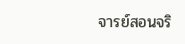จารย์สอนจริ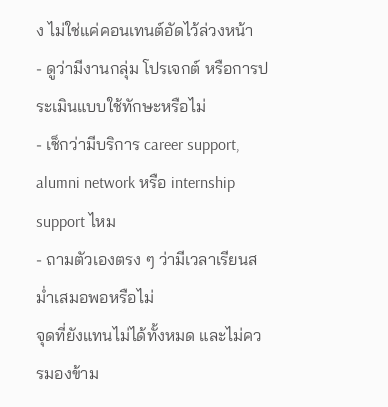ง ไม่ใช่แค่คอนเทนต์อัดไว้ล่วงหน้า
- ดูว่ามีงานกลุ่ม โปรเจกต์ หรือการประเมินแบบใช้ทักษะหรือไม่
- เช็กว่ามีบริการ career support, alumni network หรือ internship support ไหม
- ถามตัวเองตรง ๆ ว่ามีเวลาเรียนสม่ำเสมอพอหรือไม่
จุดที่ยังแทนไม่ได้ทั้งหมด และไม่ควรมองข้าม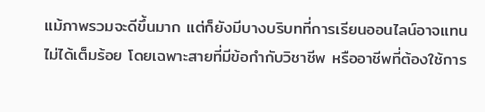แม้ภาพรวมจะดีขึ้นมาก แต่ก็ยังมีบางบริบทที่การเรียนออนไลน์อาจแทนไม่ได้เต็มร้อย โดยเฉพาะสายที่มีข้อกำกับวิชาชีพ หรืออาชีพที่ต้องใช้การ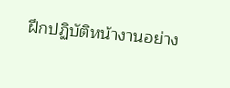ฝึกปฏิบัติหน้างานอย่าง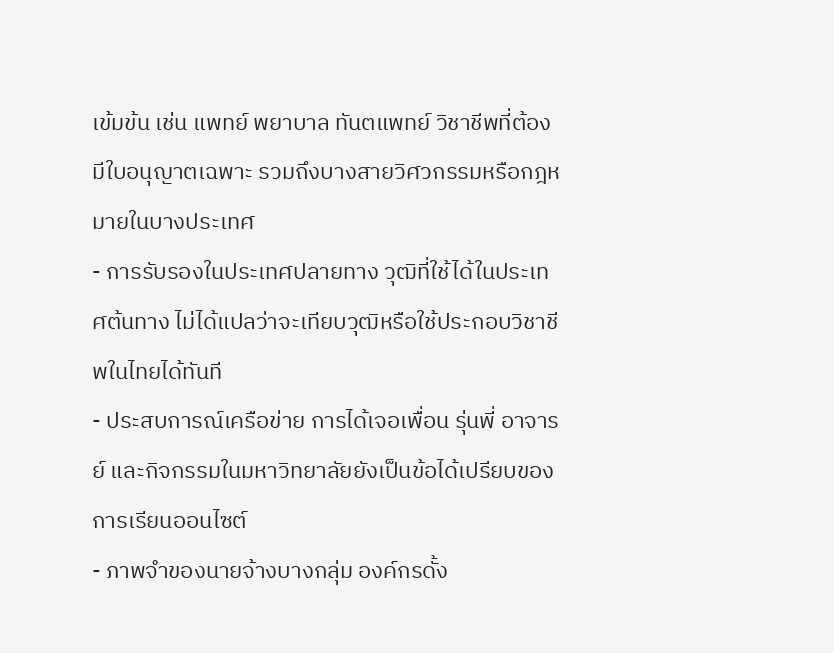เข้มข้น เช่น แพทย์ พยาบาล ทันตแพทย์ วิชาชีพที่ต้องมีใบอนุญาตเฉพาะ รวมถึงบางสายวิศวกรรมหรือกฎหมายในบางประเทศ
- การรับรองในประเทศปลายทาง วุฒิที่ใช้ได้ในประเทศต้นทาง ไม่ได้แปลว่าจะเทียบวุฒิหรือใช้ประกอบวิชาชีพในไทยได้ทันที
- ประสบการณ์เครือข่าย การได้เจอเพื่อน รุ่นพี่ อาจารย์ และกิจกรรมในมหาวิทยาลัยยังเป็นข้อได้เปรียบของการเรียนออนไซต์
- ภาพจำของนายจ้างบางกลุ่ม องค์กรดั้ง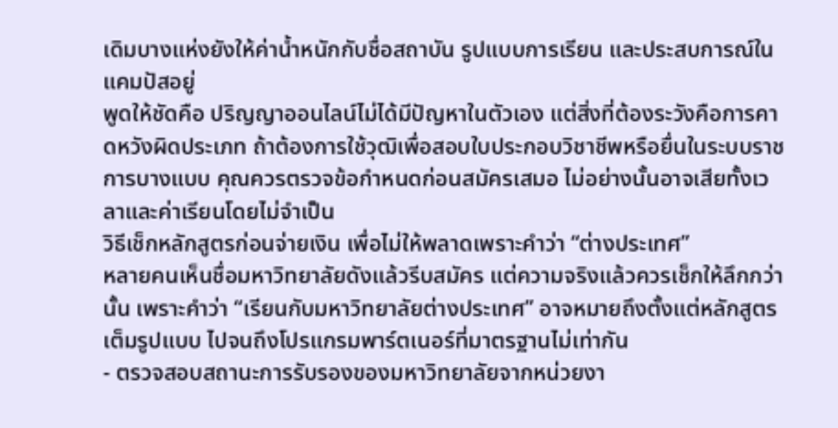เดิมบางแห่งยังให้ค่าน้ำหนักกับชื่อสถาบัน รูปแบบการเรียน และประสบการณ์ในแคมปัสอยู่
พูดให้ชัดคือ ปริญญาออนไลน์ไม่ได้มีปัญหาในตัวเอง แต่สิ่งที่ต้องระวังคือการคาดหวังผิดประเภท ถ้าต้องการใช้วุฒิเพื่อสอบใบประกอบวิชาชีพหรือยื่นในระบบราชการบางแบบ คุณควรตรวจข้อกำหนดก่อนสมัครเสมอ ไม่อย่างนั้นอาจเสียทั้งเวลาและค่าเรียนโดยไม่จำเป็น
วิธีเช็กหลักสูตรก่อนจ่ายเงิน เพื่อไม่ให้พลาดเพราะคำว่า “ต่างประเทศ”
หลายคนเห็นชื่อมหาวิทยาลัยดังแล้วรีบสมัคร แต่ความจริงแล้วควรเช็กให้ลึกกว่านั้น เพราะคำว่า “เรียนกับมหาวิทยาลัยต่างประเทศ” อาจหมายถึงตั้งแต่หลักสูตรเต็มรูปแบบ ไปจนถึงโปรแกรมพาร์ตเนอร์ที่มาตรฐานไม่เท่ากัน
- ตรวจสอบสถานะการรับรองของมหาวิทยาลัยจากหน่วยงา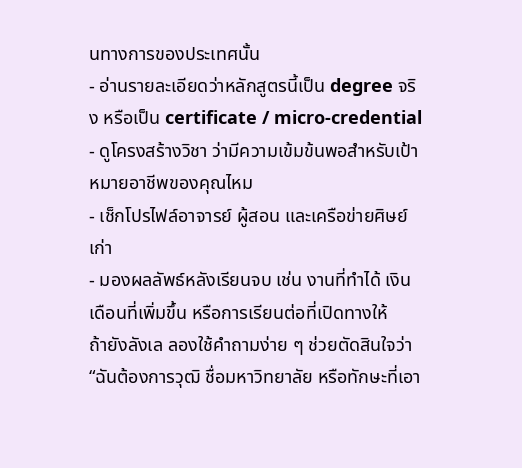นทางการของประเทศนั้น
- อ่านรายละเอียดว่าหลักสูตรนี้เป็น degree จริง หรือเป็น certificate / micro-credential
- ดูโครงสร้างวิชา ว่ามีความเข้มข้นพอสำหรับเป้าหมายอาชีพของคุณไหม
- เช็กโปรไฟล์อาจารย์ ผู้สอน และเครือข่ายศิษย์เก่า
- มองผลลัพธ์หลังเรียนจบ เช่น งานที่ทำได้ เงินเดือนที่เพิ่มขึ้น หรือการเรียนต่อที่เปิดทางให้
ถ้ายังลังเล ลองใช้คำถามง่าย ๆ ช่วยตัดสินใจว่า “ฉันต้องการวุฒิ ชื่อมหาวิทยาลัย หรือทักษะที่เอา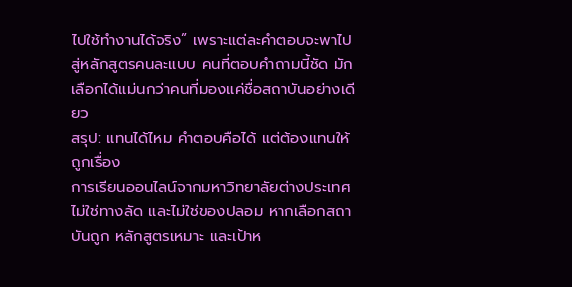ไปใช้ทำงานได้จริง” เพราะแต่ละคำตอบจะพาไปสู่หลักสูตรคนละแบบ คนที่ตอบคำถามนี้ชัด มักเลือกได้แม่นกว่าคนที่มองแค่ชื่อสถาบันอย่างเดียว
สรุป: แทนได้ไหม คำตอบคือได้ แต่ต้องแทนให้ถูกเรื่อง
การเรียนออนไลน์จากมหาวิทยาลัยต่างประเทศไม่ใช่ทางลัด และไม่ใช่ของปลอม หากเลือกสถาบันถูก หลักสูตรเหมาะ และเป้าห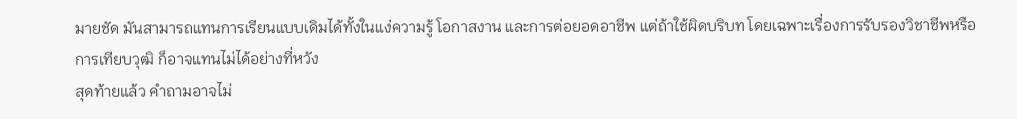มายชัด มันสามารถแทนการเรียนแบบเดิมได้ทั้งในแง่ความรู้ โอกาสงาน และการต่อยอดอาชีพ แต่ถ้าใช้ผิดบริบท โดยเฉพาะเรื่องการรับรองวิชาชีพหรือการเทียบวุฒิ ก็อาจแทนไม่ได้อย่างที่หวัง
สุดท้ายแล้ว คำถามอาจไม่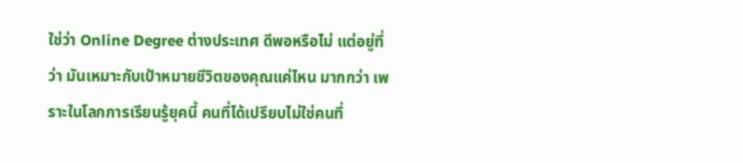ใช่ว่า Online Degree ต่างประเทศ ดีพอหรือไม่ แต่อยู่ที่ว่า มันเหมาะกับเป้าหมายชีวิตของคุณแค่ไหน มากกว่า เพราะในโลกการเรียนรู้ยุคนี้ คนที่ได้เปรียบไม่ใช่คนที่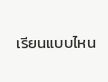เรียนแบบไหน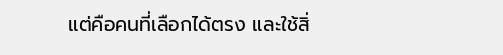แต่คือคนที่เลือกได้ตรง และใช้สิ่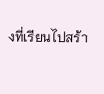งที่เรียนไปสร้า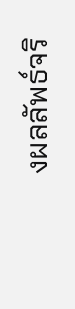งผลลัพธ์จริ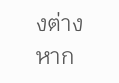งต่างหาก